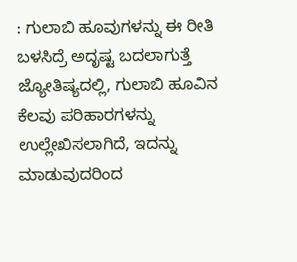: ಗುಲಾಬಿ ಹೂವುಗಳನ್ನು ಈ ರೀತಿ ಬಳಸಿದ್ರೆ ಅದೃಷ್ಟ ಬದಲಾಗುತ್ತೆ ಜ್ಯೋತಿಷ್ಯದಲ್ಲಿ, ಗುಲಾಬಿ ಹೂವಿನ ಕೆಲವು ಪರಿಹಾರಗಳನ್ನು ಉಲ್ಲೇಖಿಸಲಾಗಿದೆ, ಇದನ್ನು ಮಾಡುವುದರಿಂದ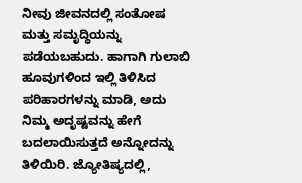ನೀವು ಜೀವನದಲ್ಲಿ ಸಂತೋಷ ಮತ್ತು ಸಮೃದ್ಧಿಯನ್ನು ಪಡೆಯಬಹುದು. ಹಾಗಾಗಿ ಗುಲಾಬಿ ಹೂವುಗಳಿಂದ ಇಲ್ಲಿ ತಿಳಿಸಿದ ಪರಿಹಾರಗಳನ್ನು ಮಾಡಿ, ಅದು ನಿಮ್ಮ ಅದೃಷ್ಟವನ್ನು ಹೇಗೆ ಬದಲಾಯಿಸುತ್ತದೆ ಅನ್ನೋದನ್ನು ತಿಳಿಯಿರಿ. ಜ್ಯೋತಿಷ್ಯದಲ್ಲಿ,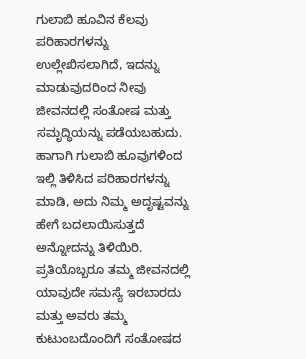ಗುಲಾಬಿ ಹೂವಿನ ಕೆಲವು ಪರಿಹಾರಗಳನ್ನು ಉಲ್ಲೇಖಿಸಲಾಗಿದೆ, ಇದನ್ನು ಮಾಡುವುದರಿಂದ ನೀವು ಜೀವನದಲ್ಲಿ ಸಂತೋಷ ಮತ್ತು ಸಮೃದ್ಧಿಯನ್ನು ಪಡೆಯಬಹುದು. ಹಾಗಾಗಿ ಗುಲಾಬಿ ಹೂವುಗಳಿಂದ ಇಲ್ಲಿ ತಿಳಿಸಿದ ಪರಿಹಾರಗಳನ್ನು ಮಾಡಿ, ಅದು ನಿಮ್ಮ ಅದೃಷ್ಟವನ್ನು ಹೇಗೆ ಬದಲಾಯಿಸುತ್ತದೆ ಅನ್ನೋದನ್ನು ತಿಳಿಯಿರಿ. ಪ್ರತಿಯೊಬ್ಬರೂ ತಮ್ಮ ಜೀವನದಲ್ಲಿ ಯಾವುದೇ ಸಮಸ್ಯೆ ಇರಬಾರದು ಮತ್ತು ಅವರು ತಮ್ಮ ಕುಟುಂಬದೊಂದಿಗೆ ಸಂತೋಷದ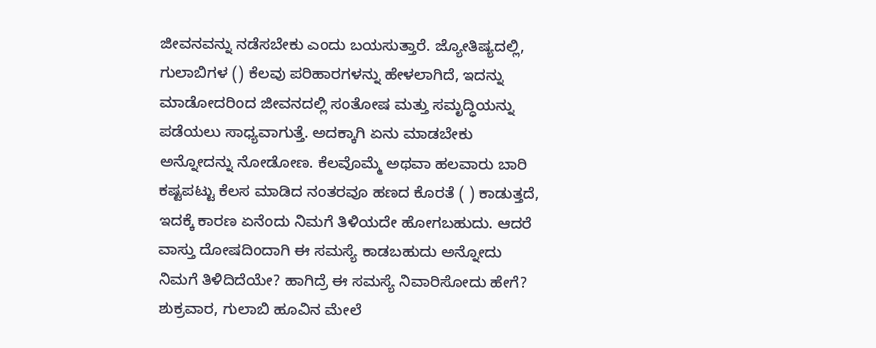ಜೀವನವನ್ನು ನಡೆಸಬೇಕು ಎಂದು ಬಯಸುತ್ತಾರೆ. ಜ್ಯೋತಿಷ್ಯದಲ್ಲಿ, ಗುಲಾಬಿಗಳ () ಕೆಲವು ಪರಿಹಾರಗಳನ್ನು ಹೇಳಲಾಗಿದೆ, ಇದನ್ನು ಮಾಡೋದರಿಂದ ಜೀವನದಲ್ಲಿ ಸಂತೋಷ ಮತ್ತು ಸಮೃದ್ಧಿಯನ್ನು ಪಡೆಯಲು ಸಾಧ್ಯವಾಗುತ್ತೆ. ಅದಕ್ಕಾಗಿ ಏನು ಮಾಡಬೇಕು ಅನ್ನೋದನ್ನು ನೋಡೋಣ. ಕೆಲವೊಮ್ಮೆ ಅಥವಾ ಹಲವಾರು ಬಾರಿ ಕಷ್ಟಪಟ್ಟು ಕೆಲಸ ಮಾಡಿದ ನಂತರವೂ ಹಣದ ಕೊರತೆ ( ) ಕಾಡುತ್ತದೆ, ಇದಕ್ಕೆ ಕಾರಣ ಏನೆಂದು ನಿಮಗೆ ತಿಳಿಯದೇ ಹೋಗಬಹುದು. ಆದರೆ ವಾಸ್ತು ದೋಷದಿಂದಾಗಿ ಈ ಸಮಸ್ಯೆ ಕಾಡಬಹುದು ಅನ್ನೋದು ನಿಮಗೆ ತಿಳಿದಿದೆಯೇ? ಹಾಗಿದ್ರೆ ಈ ಸಮಸ್ಯೆ ನಿವಾರಿಸೋದು ಹೇಗೆ? ಶುಕ್ರವಾರ, ಗುಲಾಬಿ ಹೂವಿನ ಮೇಲೆ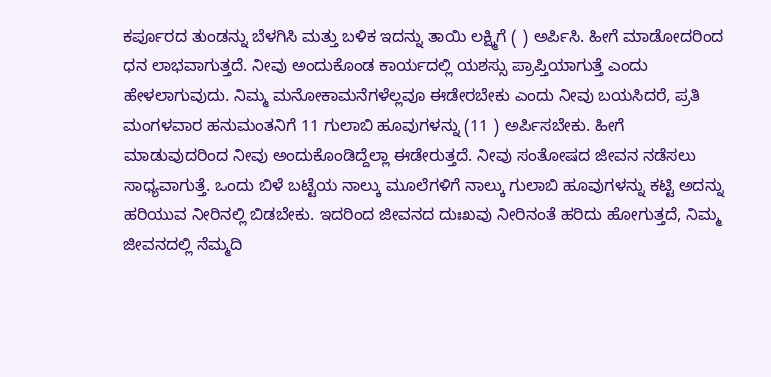ಕರ್ಪೂರದ ತುಂಡನ್ನು ಬೆಳಗಿಸಿ ಮತ್ತು ಬಳಿಕ ಇದನ್ನು ತಾಯಿ ಲಕ್ಷ್ಮಿಗೆ ( ) ಅರ್ಪಿಸಿ. ಹೀಗೆ ಮಾಡೋದರಿಂದ ಧನ ಲಾಭವಾಗುತ್ತದೆ. ನೀವು ಅಂದುಕೊಂಡ ಕಾರ್ಯದಲ್ಲಿ ಯಶಸ್ಸು ಪ್ರಾಪ್ತಿಯಾಗುತ್ತೆ ಎಂದು ಹೇಳಲಾಗುವುದು. ನಿಮ್ಮ ಮನೋಕಾಮನೆಗಳೆಲ್ಲವೂ ಈಡೇರಬೇಕು ಎಂದು ನೀವು ಬಯಸಿದರೆ, ಪ್ರತಿ ಮಂಗಳವಾರ ಹನುಮಂತನಿಗೆ 11 ಗುಲಾಬಿ ಹೂವುಗಳನ್ನು (11 ) ಅರ್ಪಿಸಬೇಕು. ಹೀಗೆ ಮಾಡುವುದರಿಂದ ನೀವು ಅಂದುಕೊಂಡಿದ್ದೆಲ್ಲಾ ಈಡೇರುತ್ತದೆ. ನೀವು ಸಂತೋಷದ ಜೀವನ ನಡೆಸಲು ಸಾಧ್ಯವಾಗುತ್ತೆ. ಒಂದು ಬಿಳೆ ಬಟ್ಟೆಯ ನಾಲ್ಕು ಮೂಲೆಗಳಿಗೆ ನಾಲ್ಕು ಗುಲಾಬಿ ಹೂವುಗಳನ್ನು ಕಟ್ಟಿ ಅದನ್ನು ಹರಿಯುವ ನೀರಿನಲ್ಲಿ ಬಿಡಬೇಕು. ಇದರಿಂದ ಜೀವನದ ದುಃಖವು ನೀರಿನಂತೆ ಹರಿದು ಹೋಗುತ್ತದೆ, ನಿಮ್ಮ ಜೀವನದಲ್ಲಿ ನೆಮ್ಮದಿ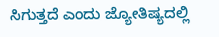ಸಿಗುತ್ತದೆ ಎಂದು ಜ್ಯೋತಿಷ್ಯದಲ್ಲಿ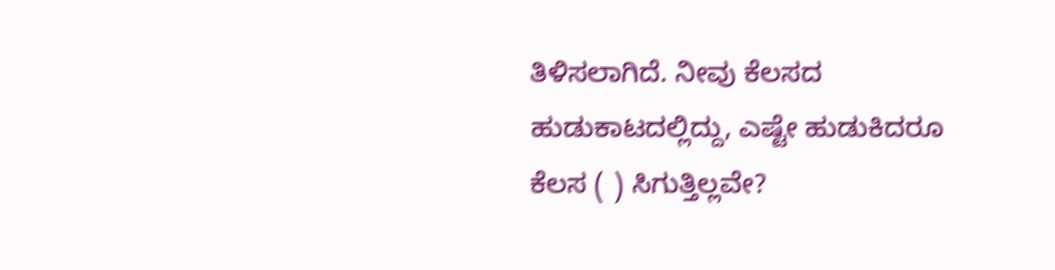ತಿಳಿಸಲಾಗಿದೆ. ನೀವು ಕೆಲಸದ ಹುಡುಕಾಟದಲ್ಲಿದ್ದು, ಎಷ್ಟೇ ಹುಡುಕಿದರೂ ಕೆಲಸ ( ) ಸಿಗುತ್ತಿಲ್ಲವೇ?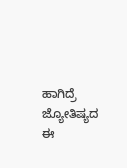ಹಾಗಿದ್ರೆ ಜ್ಯೋತಿಷ್ಯದ ಈ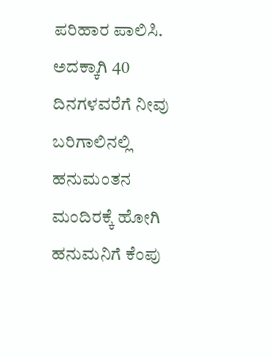ಪರಿಹಾರ ಪಾಲಿಸಿ. ಅದಕ್ಕಾಗಿ 40 ದಿನಗಳವರೆಗೆ ನೀವು ಬರಿಗಾಲಿನಲ್ಲಿ ಹನುಮಂತನ ಮಂದಿರಕ್ಕೆ ಹೋಗಿ ಹನುಮನಿಗೆ ಕೆಂಪು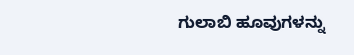ಗುಲಾಬಿ ಹೂವುಗಳನ್ನು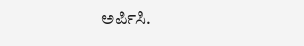ಅರ್ಪಿಸಿ.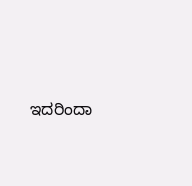ಇದರಿಂದಾ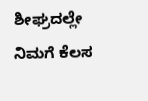ಶೀಘ್ರದಲ್ಲೇ ನಿಮಗೆ ಕೆಲಸ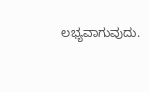ಲಭ್ಯವಾಗುವುದು.